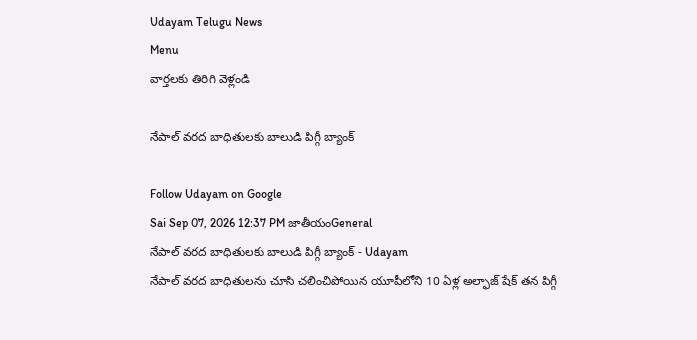Udayam Telugu News
Menu
వార్తలకు తిరిగి వెళ్లండి

నేపాల్ వరద బాధితులకు బాలుడి పిగ్గీ బ్యాంక్

Follow Udayam on Google
Sai Sep 07, 2026 12:37 PM జాతీయంGeneral
నేపాల్ వరద బాధితులకు బాలుడి పిగ్గీ బ్యాంక్ - Udayam
నేపాల్ వరద బాధితులను చూసి చలించిపోయిన యూపీలోని 10 ఏళ్ల అల్ఫాజ్‌ షేక్‌ తన పిగ్గీ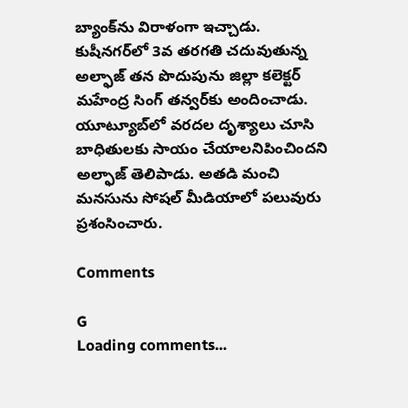బ్యాంక్‌ను విరాళంగా ఇచ్చాడు. కుషీనగర్‌లో 3వ తరగతి చదువుతున్న అల్ఫాజ్‌ తన పొదుపును జిల్లా కలెక్టర్‌ మహేంద్ర సింగ్‌ తన్వర్‌కు అందించాడు. యూట్యూబ్‌లో వరదల దృశ్యాలు చూసి బాధితులకు సాయం చేయాలనిపించిందని అల్ఫాజ్‌ తెలిపాడు. అతడి మంచి మనసును సోషల్‌ మీడియాలో పలువురు ప్రశంసించారు.

Comments

G
Loading comments...